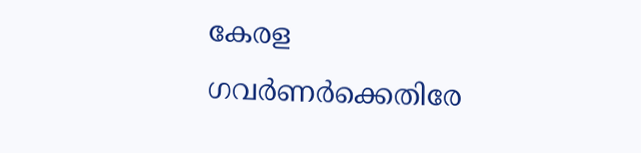കേരള ഗവര്‍ണര്‍ക്കെതിരേ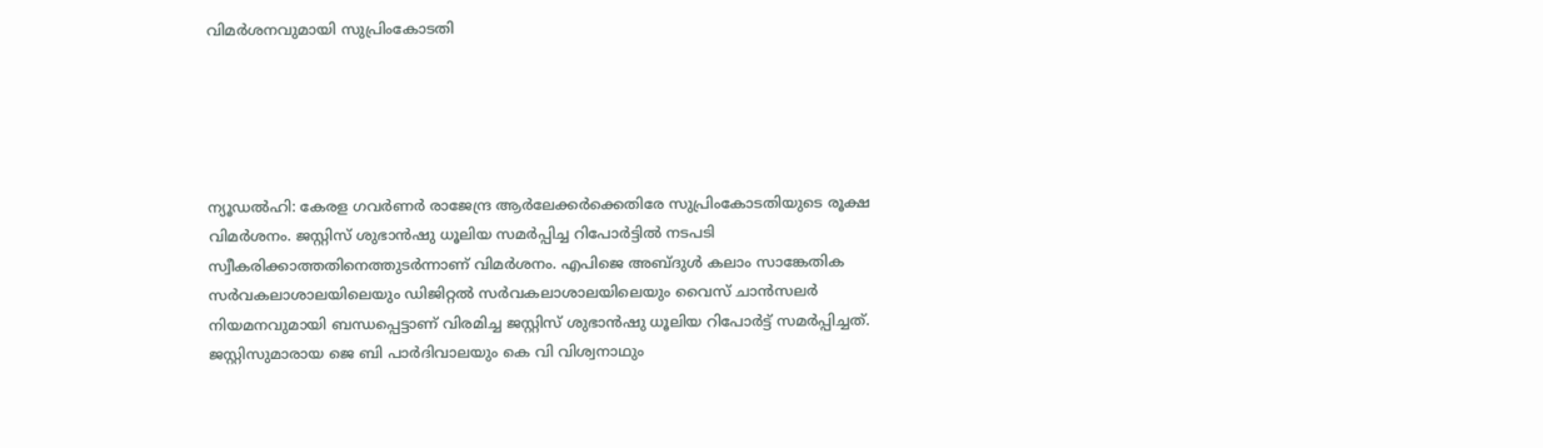വിമര്‍ശനവുമായി സുപ്രിംകോടതി





ന്യൂഡല്‍ഹി: കേരള ഗവര്‍ണര്‍ രാജേന്ദ്ര ആര്‍ലേക്കര്‍ക്കെതിരേ സുപ്രിംകോടതിയുടെ രൂക്ഷ വിമര്‍ശനം. ജസ്റ്റിസ് ശുഭാന്‍ഷു ധൂലിയ സമര്‍പ്പിച്ച റിപോര്‍ട്ടില്‍ നടപടി സ്വീകരിക്കാത്തതിനെത്തുടര്‍ന്നാണ് വിമര്‍ശനം. എപിജെ അബ്ദുള്‍ കലാം സാങ്കേതിക സര്‍വകലാശാലയിലെയും ഡിജിറ്റല്‍ സര്‍വകലാശാലയിലെയും വൈസ് ചാന്‍സലര്‍ നിയമനവുമായി ബന്ധപ്പെട്ടാണ് വിരമിച്ച ജസ്റ്റിസ് ശുഭാന്‍ഷു ധൂലിയ റിപോര്‍ട്ട് സമര്‍പ്പിച്ചത്. ജസ്റ്റിസുമാരായ ജെ ബി പാര്‍ദിവാലയും കെ വി വിശ്വനാഥും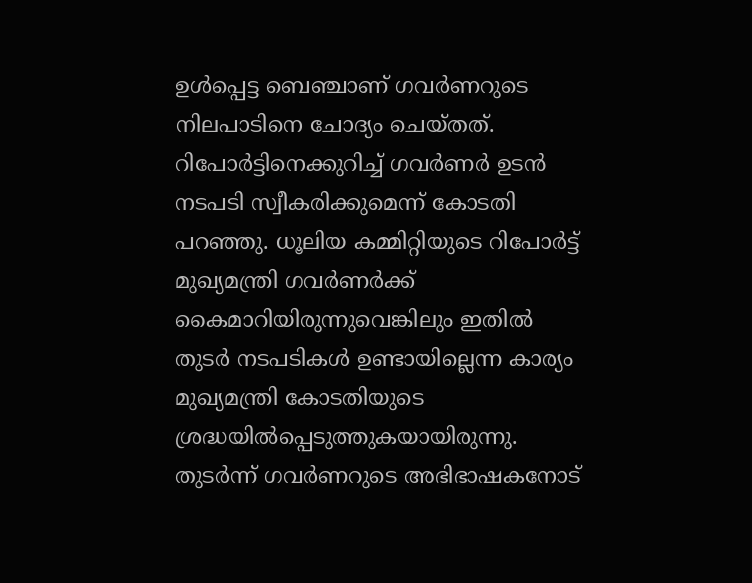ഉള്‍പ്പെട്ട ബെഞ്ചാണ് ഗവര്‍ണറുടെ നിലപാടിനെ ചോദ്യം ചെയ്തത്. റിപോര്‍ട്ടിനെക്കുറിച്ച് ഗവര്‍ണര്‍ ഉടന്‍ നടപടി സ്വീകരിക്കുമെന്ന് കോടതി പറഞ്ഞു. ധൂലിയ കമ്മിറ്റിയുടെ റിപോര്‍ട്ട് മുഖ്യമന്ത്രി ഗവര്‍ണര്‍ക്ക് കൈമാറിയിരുന്നുവെങ്കിലും ഇതില്‍ തുടര്‍ നടപടികള്‍ ഉണ്ടായില്ലെന്ന കാര്യം മുഖ്യമന്ത്രി കോടതിയുടെ ശ്രദ്ധയില്‍പ്പെടുത്തുകയായിരുന്നു. തുടര്‍ന്ന് ഗവര്‍ണറുടെ അഭിഭാഷകനോട്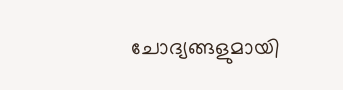ചോദ്യങ്ങളുമായി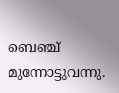ബെഞ്ച് മുന്നോട്ടുവന്നു.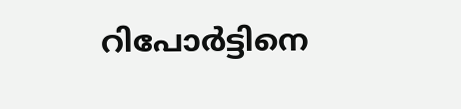റിപോര്‍ട്ടിനെ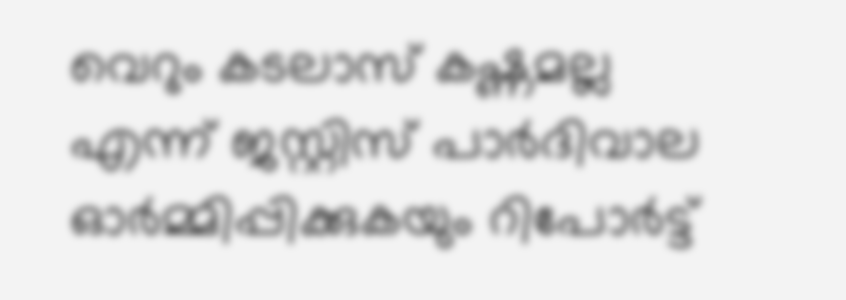വെറും കടലാസ് കഷ്ണമല്ല എന്ന് ജസ്റ്റിസ് പാര്‍ദിവാല ഓര്‍മ്മിപ്പിക്കുകയും റിപോര്‍ട്ട്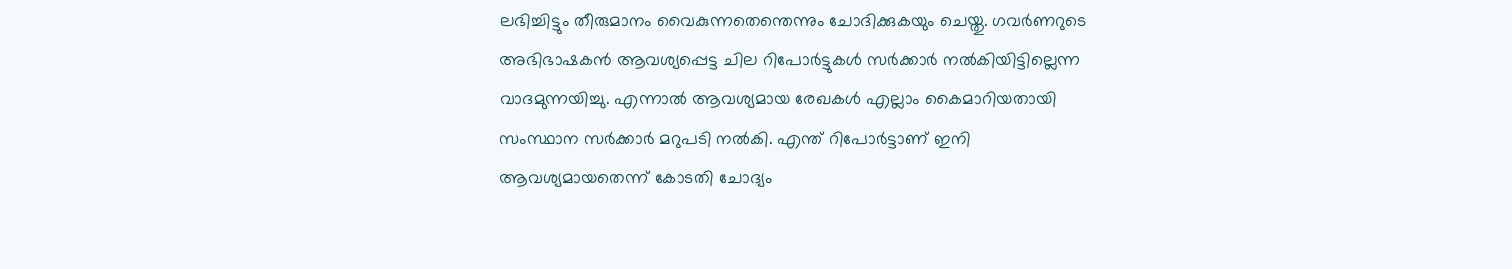ലഭിച്ചിട്ടും തീരുമാനം വൈകുന്നതെന്തെന്നും ചോദിക്കുകയും ചെയ്തു. ഗവര്‍ണറുടെ അഭിഭാഷകന്‍ ആവശ്യപ്പെട്ട ചില റിപോര്‍ട്ടുകള്‍ സര്‍ക്കാര്‍ നല്‍കിയിട്ടില്ലെന്ന വാദമുന്നയിച്ചു. എന്നാല്‍ ആവശ്യമായ രേഖകള്‍ എല്ലാം കൈമാറിയതായി സംസ്ഥാന സര്‍ക്കാര്‍ മറുപടി നല്‍കി. എന്ത് റിപോര്‍ട്ടാണ് ഇനി ആവശ്യമായതെന്ന് കോടതി ചോദ്യം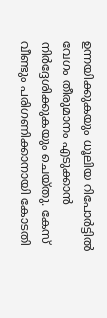ഉന്നയിക്കുകയും ധൂലിയ റിപോര്‍ട്ടില്‍ വേഗം തീരുമാനം എടുക്കാന്‍ നിര്‍ദ്ദേശിക്കുകയും ചെയ്തു. കേസ് വീണ്ടും പരിഗണിക്കാനായി കോടതി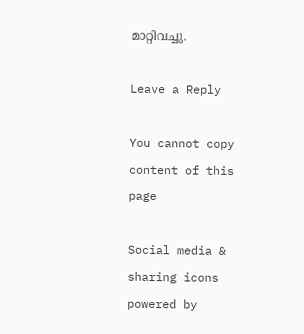മാറ്റിവച്ചു.

Leave a Reply

You cannot copy content of this page

Social media & sharing icons powered by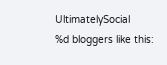UltimatelySocial
%d bloggers like this: